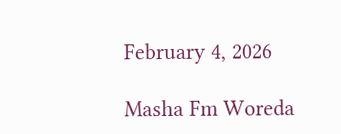February 4, 2026

Masha Fm Woreda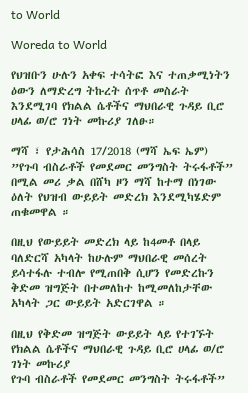to World

Woreda to World

የህዝቡን ሁሉን አቀፍ ተሳትፎ እና ተጠቃሚነትን ዕውን ለማድረግ ትኩረት ሰጥቶ መስራት እንደሚገባ የክልል ሴቶችና ማህበራዊ ጉዳይ ቢሮ ሀላፊ ወ/ሮ ገነት መኩሪያ ገለፁ።

ማሻ ፣ የታሕሳስ 17/2018 (ማሻ ኤፍ ኤም) ”የጉባ ብስራቶች የመደመር መንግስት ትሩፋቶች” በሚል መሪ ቃል በሸካ ዞን ማሻ ከተማ በነገው ዕለት የህዝብ ውይይት መድረክ እንደሚካሄድም ጠቁመዋል ።

በዚህ የውይይት መድረክ ላይ ከ4መቶ በላይ ባለድርሻ አካላት ከሁሉም ማህበራዊ መሰረት ይሳተፋሉ ተብሎ የሚጠበቅ ሲሆን የመድረኩን ቅድመ ዝግጅት በተመለከተ ከሚመለከታቸው አካላት ጋር ውይይት አድርገዋል ።

በዚህ የቅድመ ዝግጅት ውይይት ላይ የተገኙት የክልል ሴቶችና ማህበራዊ ጉዳይ ቢሮ ሀላፊ ወ/ሮ ገነት መኩሪያ
የጉባ ብስራቶች የመደመር መንግስት ትሩፋቶች”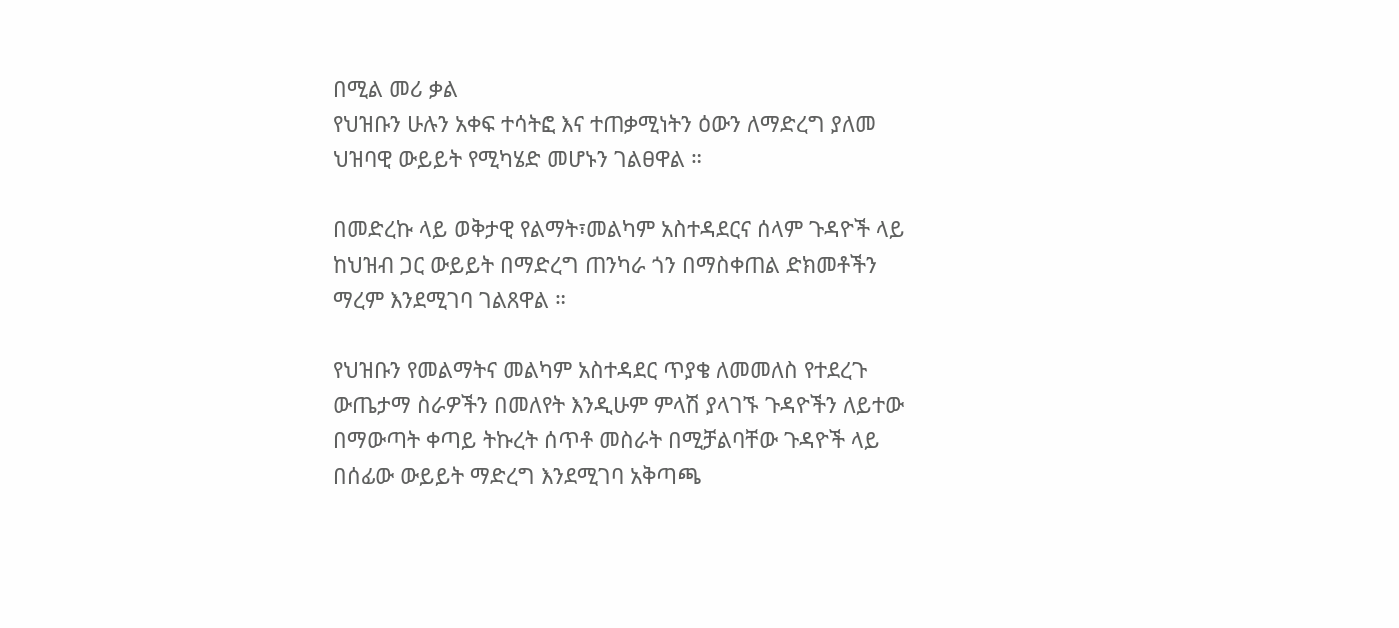በሚል መሪ ቃል
የህዝቡን ሁሉን አቀፍ ተሳትፎ እና ተጠቃሚነትን ዕውን ለማድረግ ያለመ ህዝባዊ ውይይት የሚካሄድ መሆኑን ገልፀዋል ።

በመድረኩ ላይ ወቅታዊ የልማት፣መልካም አስተዳደርና ሰላም ጉዳዮች ላይ ከህዝብ ጋር ውይይት በማድረግ ጠንካራ ጎን በማስቀጠል ድክመቶችን ማረም እንደሚገባ ገልጸዋል ።

የህዝቡን የመልማትና መልካም አስተዳደር ጥያቄ ለመመለስ የተደረጉ ውጤታማ ስራዎችን በመለየት እንዲሁም ምላሽ ያላገኙ ጉዳዮችን ለይተው በማውጣት ቀጣይ ትኩረት ሰጥቶ መስራት በሚቻልባቸው ጉዳዮች ላይ በሰፊው ውይይት ማድረግ እንደሚገባ አቅጣጫ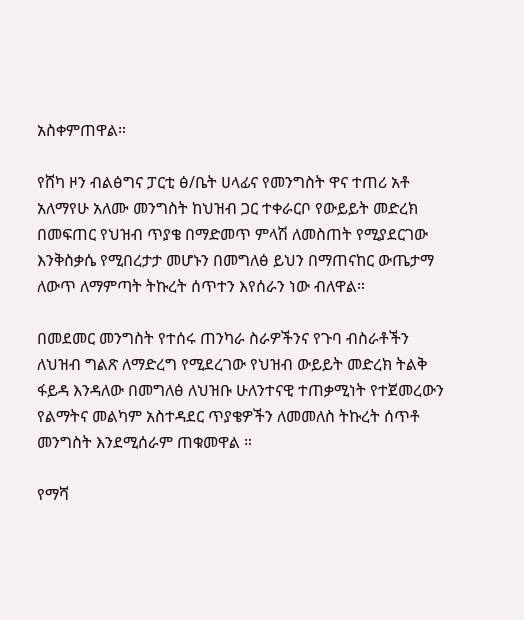አስቀምጠዋል።

የሸካ ዞን ብልፅግና ፓርቲ ፅ/ቤት ሀላፊና የመንግስት ዋና ተጠሪ አቶ አለማየሁ አለሙ መንግስት ከህዝብ ጋር ተቀራርቦ የውይይት መድረክ በመፍጠር የህዝብ ጥያቄ በማድመጥ ምላሽ ለመስጠት የሚያደርገው እንቅስቃሴ የሚበረታታ መሆኑን በመግለፅ ይህን በማጠናከር ውጤታማ ለውጥ ለማምጣት ትኩረት ሰጥተን እየሰራን ነው ብለዋል።

በመደመር መንግስት የተሰሩ ጠንካራ ስራዎችንና የጉባ ብስራቶችን ለህዝብ ግልጽ ለማድረግ የሚደረገው የህዝብ ውይይት መድረክ ትልቅ ፋይዳ እንዳለው በመግለፅ ለህዝቡ ሁለንተናዊ ተጠቃሚነት የተጀመረውን የልማትና መልካም አስተዳደር ጥያቄዎችን ለመመለስ ትኩረት ሰጥቶ መንግስት እንደሚሰራም ጠቁመዋል ።

የማሻ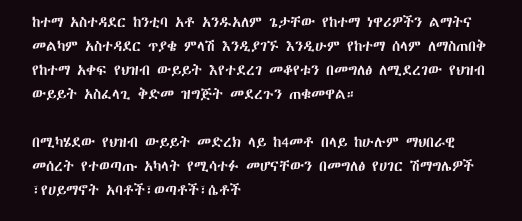ከተማ አስተዳደር ከንቲባ አቶ አንዱአለም ጌታቸው የከተማ ነዋሪዎችን ልማትና መልካም አስተዳደር ጥያቄ ምላሽ እንዲያገኙ እንዲሁም የከተማ ሰላም ለማስጠበቅ የከተማ አቀፍ የህዝብ ውይይት እየተደረገ መቆየቱን በመግለፅ ለሚደረገው የህዝብ ውይይት አስፈላጊ ቅድመ ዝግጅት መደረጉን ጠቁመዋል።

በሚካሄደው የህዝብ ውይይት መድረክ ላይ ከ4መቶ በላይ ከሁሉም ማህበራዊ መሰረት የተወጣጡ አካላት የሚሳተፉ መሆናቸውን በመግለፅ የሀገር ሽማግሌዎች ፣የሀይማኖት አባቶች፣ወጣቶች፣ሴቶች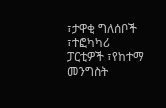፣ታዋቂ ግለሰቦች ፣ተፎካካሪ ፓርቲዎች ፣የከተማ መንግስት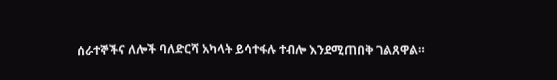ሰራተኞችና ለሎች ባለድርሻ አካላት ይሳተፋሉ ተብሎ እንደሚጠበቅ ገልጸዋል።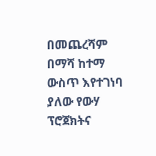በመጨረሻም በማሻ ከተማ ውስጥ እየተገነባ ያለው የውሃ ፕሮጀክትና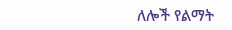ለሎች የልማት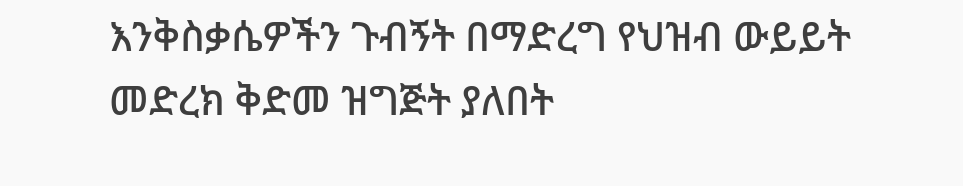እንቅስቃሴዎችን ጉብኝት በማድረግ የህዝብ ውይይት መድረክ ቅድመ ዝግጅት ያለበት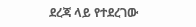ደረጃ ላይ የተደረገው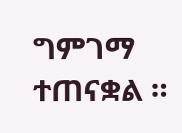ግምገማ ተጠናቋል ።